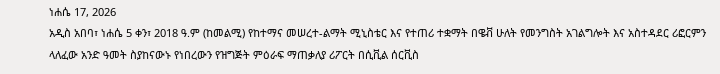ነሐሴ 17, 2026
አዲስ አበባ፣ ነሐሴ 5 ቀን፣ 2018 ዓ.ም (ከመልሚ) የከተማና መሠረተ-ልማት ሚኒስቴር እና የተጠሪ ተቋማት በዌቭ ሁለት የመንግስት አገልግሎት እና አስተዳደር ሪፎርምን ላለፈው አንድ ዓመት ስያከናውኑ የነበረውን የዝግጅት ምዕራፍ ማጠቃለያ ሪፖርት በሲቪል ሰርቪስ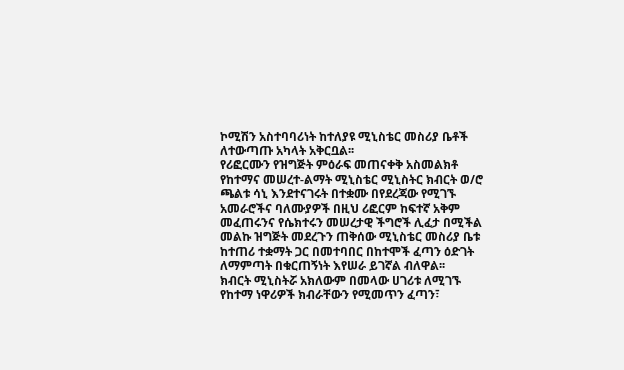ኮሚሽን አስተባባሪነት ከተለያዩ ሚኒስቴር መስሪያ ቤቶች ለተውጣጡ አካላት አቅርቧል፡፡
የሪፎርሙን የዝግጅት ምዕራፍ መጠናቀቅ አስመልክቶ የከተማና መሠረተ-ልማት ሚኒስቴር ሚኒስትር ክብርት ወ/ሮ ጫልቱ ሳኒ እንደተናገሩት በተቋሙ በየደረጃው የሚገኙ አመራሮችና ባለሙያዎች በዚህ ሪፎርም ከፍተኛ አቅም መፈጠሩንና የሴክተሩን መሠረታዊ ችግሮች ሊፈታ በሚችል መልኩ ዝግጅት መደረጉን ጠቅሰው ሚኒስቴር መስሪያ ቤቱ ከተጠሪ ተቋማት ጋር በመተባበር በከተሞች ፈጣን ዕድገት ለማምጣት በቁርጠኝነት እየሠራ ይገኛል ብለዋል፡፡
ክብርት ሚኒስትሯ አክለውም በመላው ሀገሪቱ ለሚገኙ የከተማ ነዋሪዎች ክብራቸውን የሚመጥን ፈጣን፣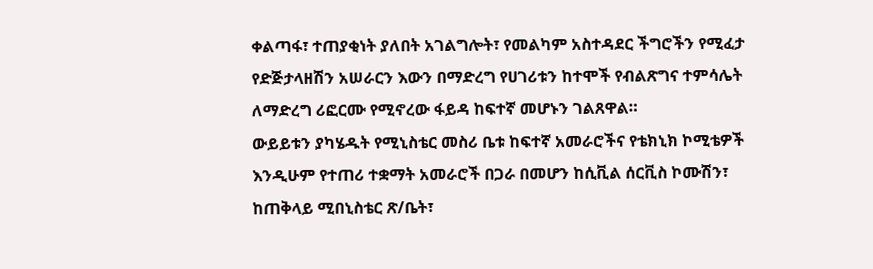ቀልጣፋ፣ ተጠያቂነት ያለበት አገልግሎት፣ የመልካም አስተዳደር ችግሮችን የሚፈታ የድጅታላዘሽን አሠራርን እውን በማድረግ የሀገሪቱን ከተሞች የብልጽግና ተምሳሌት ለማድረግ ሪፎርሙ የሚኖረው ፋይዳ ከፍተኛ መሆኑን ገልጸዋል።
ውይይቱን ያካሄዱት የሚኒስቴር መስሪ ቤቱ ከፍተኛ አመራሮችና የቴክኒክ ኮሚቴዎች እንዲሁም የተጠሪ ተቋማት አመራሮች በጋራ በመሆን ከሲቪል ሰርቪስ ኮሙሽን፣ ከጠቅላይ ሚበኒስቴር ጽ/ቤት፣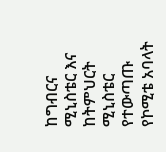ከግብርና ሚኒስቴር እና ከትምህርት ሚኒስቴር የተውጣጡ የኮሚቴ አባላት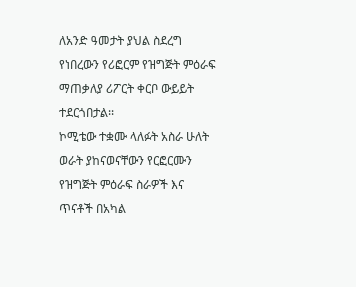ለአንድ ዓመታት ያህል ስደረግ የነበረውን የሪፎርም የዝግጅት ምዕራፍ ማጠቃለያ ሪፖርት ቀርቦ ውይይት ተደርጎበታል፡፡
ኮሚቴው ተቋሙ ላለፉት አስራ ሁለት ወራት ያከናወናቸውን የርፎርሙን የዝግጅት ምዕራፍ ስራዎች እና ጥናቶች በአካል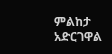ምልከታ አድርገዋል